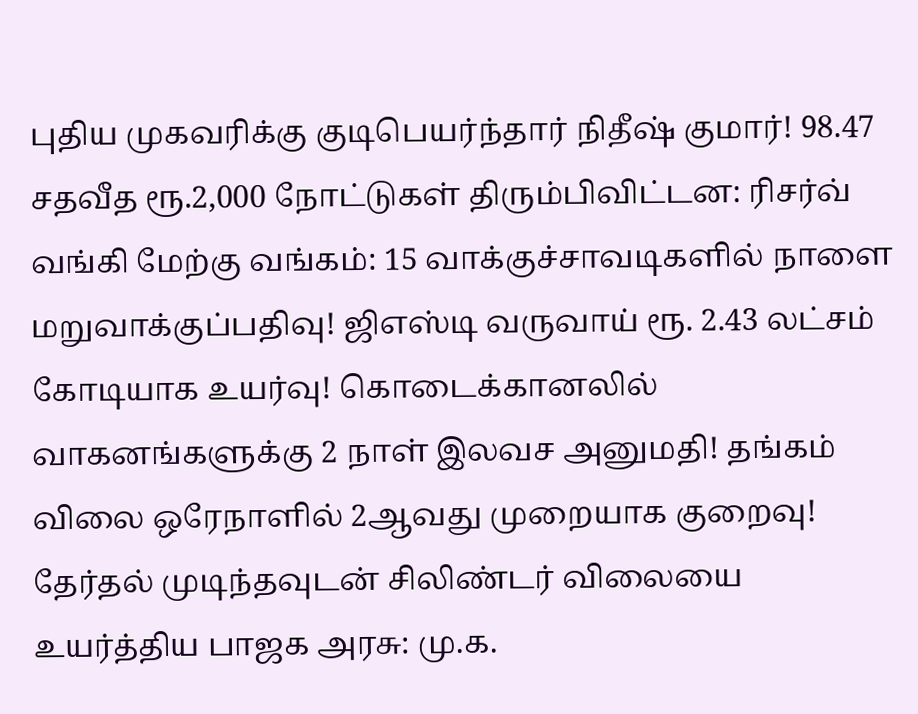புதிய முகவரிக்கு குடிபெயர்ந்தார் நிதீஷ் குமார்! 98.47 சதவீத ரூ.2,000 நோட்டுகள் திரும்பிவிட்டன: ரிசர்வ் வங்கி மேற்கு வங்கம்: 15 வாக்குச்சாவடிகளில் நாளை மறுவாக்குப்பதிவு! ஜிஎஸ்டி வருவாய் ரூ. 2.43 லட்சம் கோடியாக உயர்வு! கொடைக்கானலில் வாகனங்களுக்கு 2 நாள் இலவச அனுமதி! தங்கம் விலை ஒரேநாளில் 2ஆவது முறையாக குறைவு! தேர்தல் முடிந்தவுடன் சிலிண்டர் விலையை உயர்த்திய பாஜக அரசு: மு.க.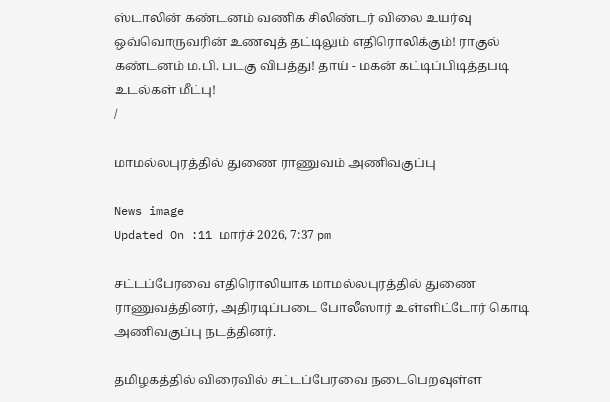ஸ்டாலின் கண்டனம் வணிக சிலிண்டர் விலை உயர்வு ஒவ்வொருவரின் உணவுத் தட்டிலும் எதிரொலிக்கும்! ராகுல் கண்டனம் ம.பி. படகு விபத்து! தாய் - மகன் கட்டிப்பிடித்தபடி உடல்கள் மீட்பு!
/

மாமல்லபுரத்தில் துணை ராணுவம் அணிவகுப்பு

News image
Updated On :11 மார்ச் 2026, 7:37 pm

சட்டப்பேரவை எதிரொலியாக மாமல்லபுரத்தில் துணை ராணுவத்தினர், அதிரடிப்படை போலீஸார் உள்ளிட்டோர் கொடி அணிவகுப்பு நடத்தினர்.

தமிழகத்தில் விரைவில் சட்டப்பேரவை நடைபெறவுள்ள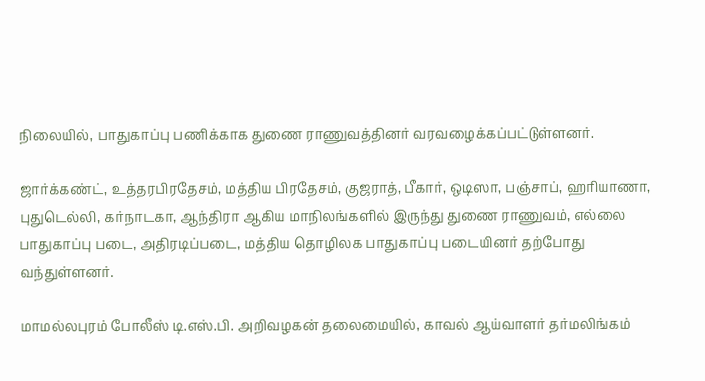நிலையில், பாதுகாப்பு பணிக்காக துணை ராணுவத்தினர் வரவழைக்கப்பட்டுள்ளனர்.

ஜார்க்கண்ட், உத்தரபிரதேசம், மத்திய பிரதேசம், குஜராத், பீகார், ஒடிஸா, பஞ்சாப், ஹரியாணா, புதுடெல்லி, கர்நாடகா, ஆந்திரா ஆகிய மாநிலங்களில் இருந்து துணை ராணுவம், எல்லை பாதுகாப்பு படை, அதிரடிப்படை, மத்திய தொழிலக பாதுகாப்பு படையினர் தற்போது வந்துள்ளனர்.

மாமல்லபுரம் போலீஸ் டி.எஸ்.பி. அறிவழகன் தலைமையில், காவல் ஆய்வாளர் தர்மலிங்கம்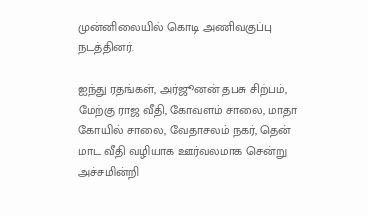முன்னிலையில் கொடி அணிவகுப்பு நடத்தினர்.

ஐந்து ரதங்கள், அர்ஜூனன் தபசு சிற்பம், மேற்கு ராஜ வீதி, கோவளம் சாலை, மாதா கோயில் சாலை, வேதாசலம் நகர், தென் மாட வீதி வழியாக ஊர்வலமாக சென்று அச்சமின்றி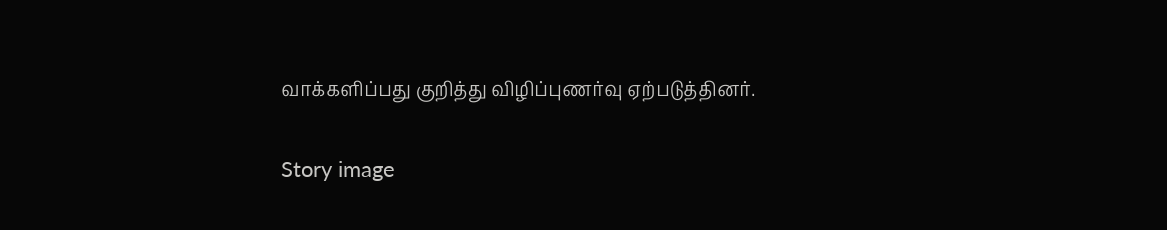வாக்களிப்பது குறித்து விழிப்புணர்வு ஏற்படுத்தினர்.

Story image